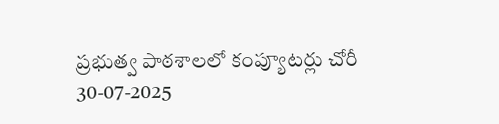ప్రభుత్వ పాఠశాలలో కంప్యూటర్లు చోరీ
30-07-2025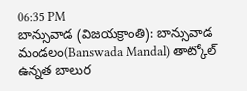06:35 PM
బాన్సువాడ (విజయక్రాంతి): బాన్సువాడ మండలం(Banswada Mandal) తాట్కోల్ ఉన్నత బాలుర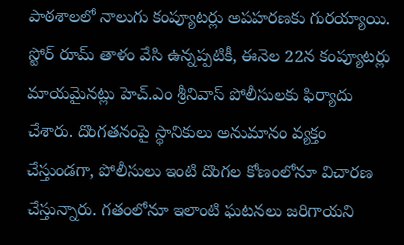పాఠశాలలో నాలుగు కంప్యూటర్లు అపహరణకు గురయ్యాయి. స్టోర్ రూమ్ తాళం వేసి ఉన్నప్పటికీ, ఈనెల 22న కంప్యూటర్లు మాయమైనట్లు హెచ్.ఎం శ్రీనివాస్ పోలీసులకు ఫిర్యాదు చేశారు. దొంగతనంపై స్థానికులు అనుమానం వ్యక్తం చేస్తుండగా, పోలీసులు ఇంటి దొంగల కోణంలోనూ విచారణ చేస్తున్నారు. గతంలోనూ ఇలాంటి ఘటనలు జరిగాయని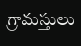గ్రామస్తులు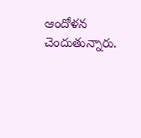ఆందోళన చెందుతున్నారు.